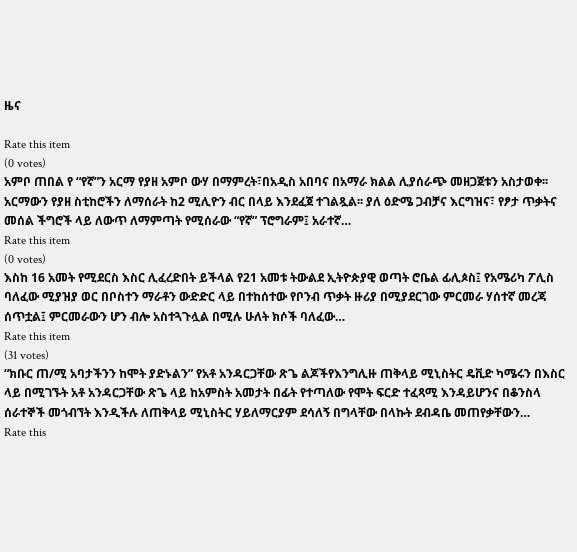ዜና

Rate this item
(0 votes)
አምቦ ጠበል የ “የኛ”ን አርማ የያዘ አምቦ ውሃ በማምረት፣በአዲስ አበባና በአማራ ክልል ሊያሰራጭ መዘጋጀቱን አስታወቀ፡፡ አርማውን የያዘ ስቲከሮችን ለማሰራት ከ2 ሚሊዮን ብር በላይ እንደፈጀ ተገልጿል፡፡ ያለ ዕድሜ ጋብቻና እርግዝና፣ የፆታ ጥቃትና መሰል ችግሮች ላይ ለውጥ ለማምጣት የሚሰራው “የኛ” ፕሮግራም፤ አራተኛ…
Rate this item
(0 votes)
እስከ 16 አመት የሚደርስ እስር ሊፈረድበት ይችላል የ21 አመቱ ትውልደ ኢትዮጵያዊ ወጣት ሮቤል ፊሊጶስ፤ የአሜሪካ ፖሊስ ባለፈው ሚያዝያ ወር በቦስተን ማራቶን ውድድር ላይ በተከሰተው የቦንብ ጥቃት ዙሪያ በሚያደርገው ምርመራ ሃሰተኛ መረጃ ሰጥቷል፤ ምርመራውን ሆን ብሎ አስተጓጉሏል በሚሉ ሁለት ክሶች ባለፈው…
Rate this item
(31 votes)
“ክቡር ጠ/ሚ አባታችንን ከሞት ያድኑልን” የአቶ አንዳርጋቸው ጽጌ ልጆችየእንግሊዙ ጠቅላይ ሚኒስትር ዴቪድ ካሜሩን በእስር ላይ በሚገኙት አቶ አንዳርጋቸው ጽጌ ላይ ከአምስት አመታት በፊት የተጣለው የሞት ፍርድ ተፈጻሚ እንዳይሆንና በቆንስላ ሰራተኞች መጎብኘት እንዲችሉ ለጠቅላይ ሚኒስትር ሃይለማርያም ደሳለኝ በግላቸው በላኩት ደብዳቤ መጠየቃቸውን…
Rate this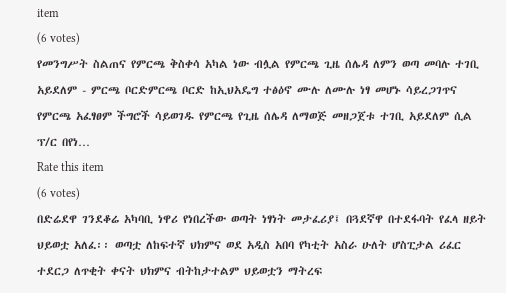item
(6 votes)
የመንግሥት ስልጠና የምርጫ ቅስቀሳ አካል ነው ብሏል የምርጫ ጊዜ ሰሌዳ ለምን ወጣ መባሉ ተገቢ አይደለም - ምርጫ ቦርድምርጫ ቦርድ ከኢህአዴግ ተፅዕኖ ሙሉ ለሙሉ ነፃ መሆኑ ሳይረጋገጥና የምርጫ አፈፃፀም ችግሮች ሳይወገዱ የምርጫ የጊዜ ሰሌዳ ለማወጅ መዘጋጀቱ ተገቢ አይደለም ሲል ፕ/ር በየነ…
Rate this item
(6 votes)
በድሬደዋ ገንደቆሬ አካባቢ ነዋሪ የነበረችው ወጣት ነፃነት መታፈሪያ፤ በጓደኛዋ በተደፋባት የፈላ ዘይት ህይወቷ አለፈ፡፡ ወጣቷ ለከፍተኛ ህክምና ወደ አዲስ አበባ የካቲት አስራ ሁለት ሆስፒታል ሪፈር ተደርጋ ለጥቂት ቀናት ህክምና ብትከታተልም ህይወቷን ማትረፍ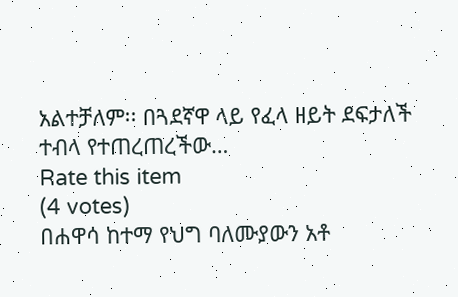አልተቻለም፡፡ በጓደኛዋ ላይ የፈላ ዘይት ደፍታለች ተብላ የተጠረጠረችው…
Rate this item
(4 votes)
በሐዋሳ ከተማ የህግ ባለሙያውን አቶ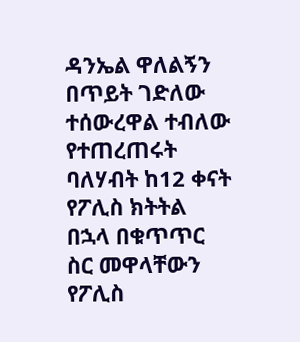ዳንኤል ዋለልኝን በጥይት ገድለው ተሰውረዋል ተብለው የተጠረጠሩት ባለሃብት ከ12 ቀናት የፖሊስ ክትትል በኋላ በቁጥጥር ስር መዋላቸውን የፖሊስ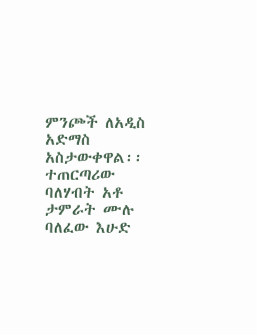ምንጮች ለአዲስ አድማስ አስታውቀዋል፡፡ተጠርጣሪው ባለሃብት አቶ ታምራት ሙሉ ባለፈው እሁድ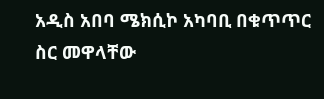አዲስ አበባ ሜክሲኮ አካባቢ በቁጥጥር ስር መዋላቸው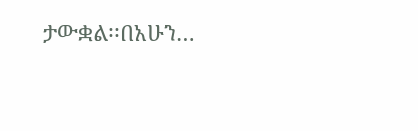ታውቋል፡፡በአሁን…